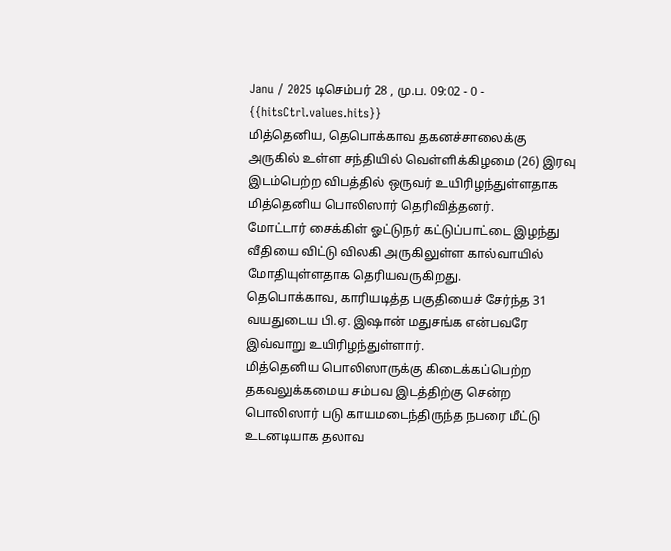Janu / 2025 டிசெம்பர் 28 , மு.ப. 09:02 - 0 - {{hitsCtrl.values.hits}}
மித்தெனிய, தெபொக்காவ தகனச்சாலைக்கு அருகில் உள்ள சந்தியில் வெள்ளிக்கிழமை (26) இரவு இடம்பெற்ற விபத்தில் ஒருவர் உயிரிழந்துள்ளதாக மித்தெனிய பொலிஸார் தெரிவித்தனர்.
மோட்டார் சைக்கிள் ஓட்டுநர் கட்டுப்பாட்டை இழந்து வீதியை விட்டு விலகி அருகிலுள்ள கால்வாயில் மோதியுள்ளதாக தெரியவருகிறது.
தெபொக்காவ, காரியடித்த பகுதியைச் சேர்ந்த 31 வயதுடைய பி.ஏ. இஷான் மதுசங்க என்பவரே இவ்வாறு உயிரிழந்துள்ளார்.
மித்தெனிய பொலிஸாருக்கு கிடைக்கப்பெற்ற தகவலுக்கமைய சம்பவ இடத்திற்கு சென்ற பொலிஸார் படு காயமடைந்திருந்த நபரை மீட்டு உடனடியாக தலாவ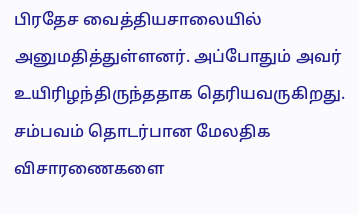பிரதேச வைத்தியசாலையில் அனுமதித்துள்ளனர். அப்போதும் அவர் உயிரிழந்திருந்ததாக தெரியவருகிறது.
சம்பவம் தொடர்பான மேலதிக விசாரணைகளை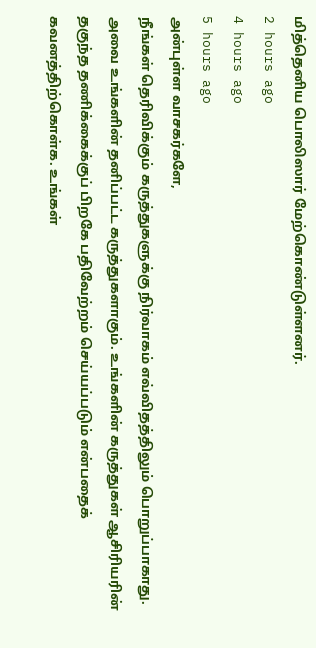மித்தெனிய பொலிஸார் மேற்கொண்டுள்ளனர்.
2 hours ago
4 hours ago
5 hours ago
அன்புள்ள வாசகர்களே,
நீங்கள் தெரிவிக்கும் கருத்துகளுக்கு நிர்வாகம் எவ்விதத்திலும் பொறுப்பாகாது. அவை உங்களின் தனிப்பட்ட கருத்துகளாகும். உங்களின் கருத்துகள் ஆசிரியரின் தகுந்த தணிக்கைக்குப் பிறகே பதிவேற்றம் செய்யப்படும் என்பதைக் கவனத்திற்கொள்க. உங்கள்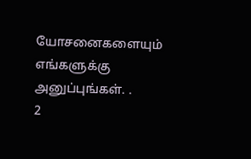யோசனைகளையும் எங்களுக்கு அனுப்புங்கள். .
2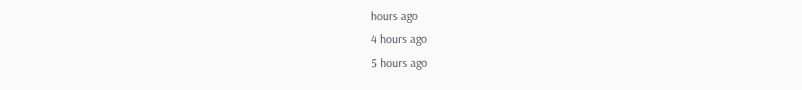hours ago
4 hours ago
5 hours ago